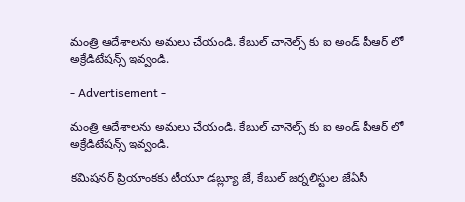మంత్రి ఆదేశాలను అమలు చేయండి. కేబుల్ చానెల్స్ కు ఐ అండ్ పీఆర్ లో అక్రేడిటేషన్స్ ఇవ్వండి.

- Advertisement -

మంత్రి ఆదేశాలను అమలు చేయండి. కేబుల్ చానెల్స్ కు ఐ అండ్ పీఆర్ లో అక్రేడిటేషన్స్ ఇవ్వండి.

కమిషనర్ ప్రియాంకకు టీయూ డబ్ల్యూ జే, కేబుల్ జర్నలిస్టుల జేఏసీ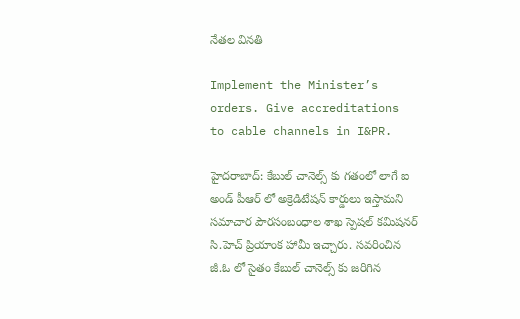నేతల వినతి

Implement the Minister’s orders. Give accreditations to cable channels in I&PR.

హైదరాబాద్: కేబుల్ చానెల్స్ కు గతంలో లాగే ఐ అండ్ పీఆర్ లో అక్రెడిటేషన్ కార్డులు ఇస్తామని సమాచార పౌరసంబంధాల శాఖ స్పెషల్ కమిషనర్ సి.హెచ్ ప్రియాంక హామీ ఇచ్చారు. సవరించిన జీ.ఓ లో సైతం కేబుల్ చానెల్స్ కు జరిగిన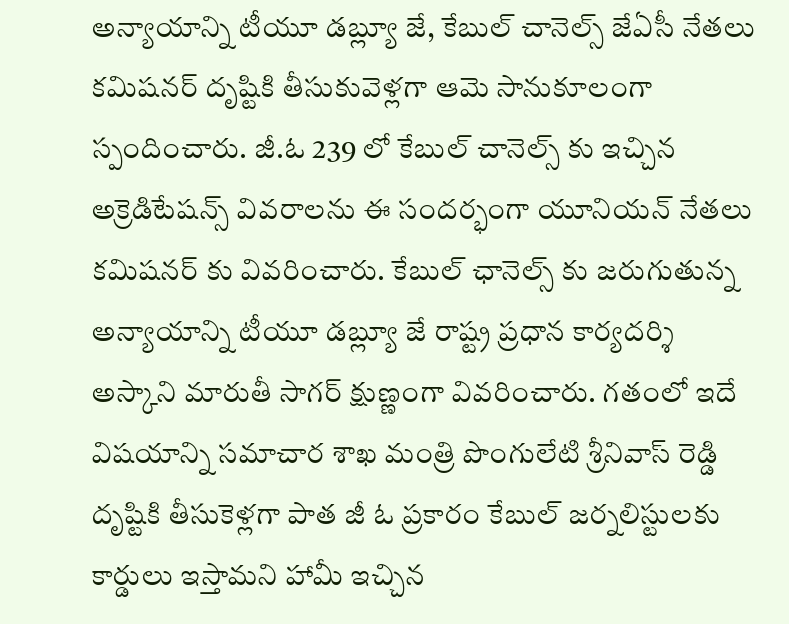అన్యాయాన్ని టీయూ డబ్ల్యూ జే, కేబుల్ చానెల్స్ జేఏసీ నేతలు కమిషనర్ దృష్టికి తీసుకువెళ్లగా ఆమె సానుకూలంగా స్పందించారు. జీ.ఓ 239 లో కేబుల్ చానెల్స్ కు ఇచ్చిన అక్రెడిటేషన్స్ వివరాలను ఈ సందర్భంగా యూనియన్ నేతలు కమిషనర్ కు వివరించారు. కేబుల్ ఛానెల్స్ కు జరుగుతున్న అన్యాయాన్ని టీయూ డబ్ల్యూ జే రాష్ట్ర ప్రధాన కార్యదర్శి అస్కాని మారుతీ సాగర్ క్షుణ్ణంగా వివరించారు. గతంలో ఇదే విషయాన్ని సమాచార శాఖ మంత్రి పొంగులేటి శ్రీనివాస్ రెడ్డి దృష్టికి తీసుకెళ్లగా పాత జీ ఓ ప్రకారం కేబుల్ జర్నలిస్టులకు కార్డులు ఇస్తామని హామీ ఇచ్చిన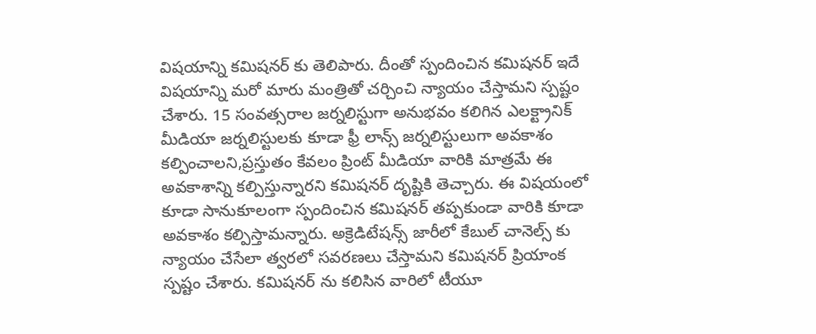విషయాన్ని కమిషనర్ కు తెలిపారు. దీంతో స్పందించిన కమిషనర్ ఇదే విషయాన్ని మరో మారు మంత్రితో చర్చించి న్యాయం చేస్తామని స్పష్టం చేశారు. 15 సంవత్సరాల జర్నలిస్టుగా అనుభవం కలిగిన ఎలక్ట్రానిక్ మీడియా జర్నలిస్టులకు కూడా ఫ్రీ లాన్స్ జర్నలిస్టులుగా అవకాశం కల్పించాలని,ప్రస్తుతం కేవలం ప్రింట్ మీడియా వారికి మాత్రమే ఈ అవకాశాన్ని కల్పిస్తున్నారని కమిషనర్ దృష్టికి తెచ్చారు. ఈ విషయంలో కూడా సానుకూలంగా స్పందించిన కమిషనర్ తప్పకుండా వారికి కూడా అవకాశం కల్పిస్తామన్నారు. అక్రెడిటేషన్స్ జారీలో కేబుల్ చానెల్స్ కు న్యాయం చేసేలా త్వరలో సవరణలు చేస్తామని కమిషనర్ ప్రియాంక స్పష్టం చేశారు. కమిషనర్ ను కలిసిన వారిలో టీయూ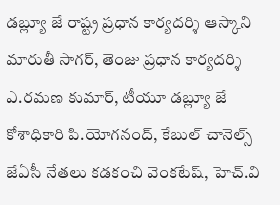డబ్ల్యూ జే రాష్ట్ర ప్రధాన కార్యదర్శి ఆస్కాని మారుతీ సాగర్, తెంజు ప్రధాన కార్యదర్శి ఎ.రమణ కుమార్, టీయూ డబ్ల్యూ జే కోశాధికారి పి.యోగనంద్, కేబుల్ చానెల్స్ జేఏసీ నేతలు కడకంచి వెంకటేష్, హెచ్.వి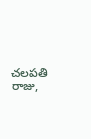చలపతి రాజు,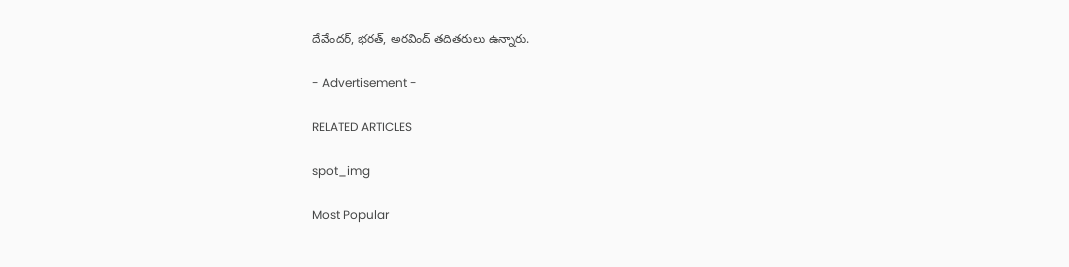దేవేందర్, భరత్, అరవింద్ తదితరులు ఉన్నారు.

- Advertisement -

RELATED ARTICLES

spot_img

Most Popular